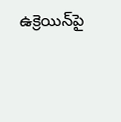ఉక్రెయిన్‌పై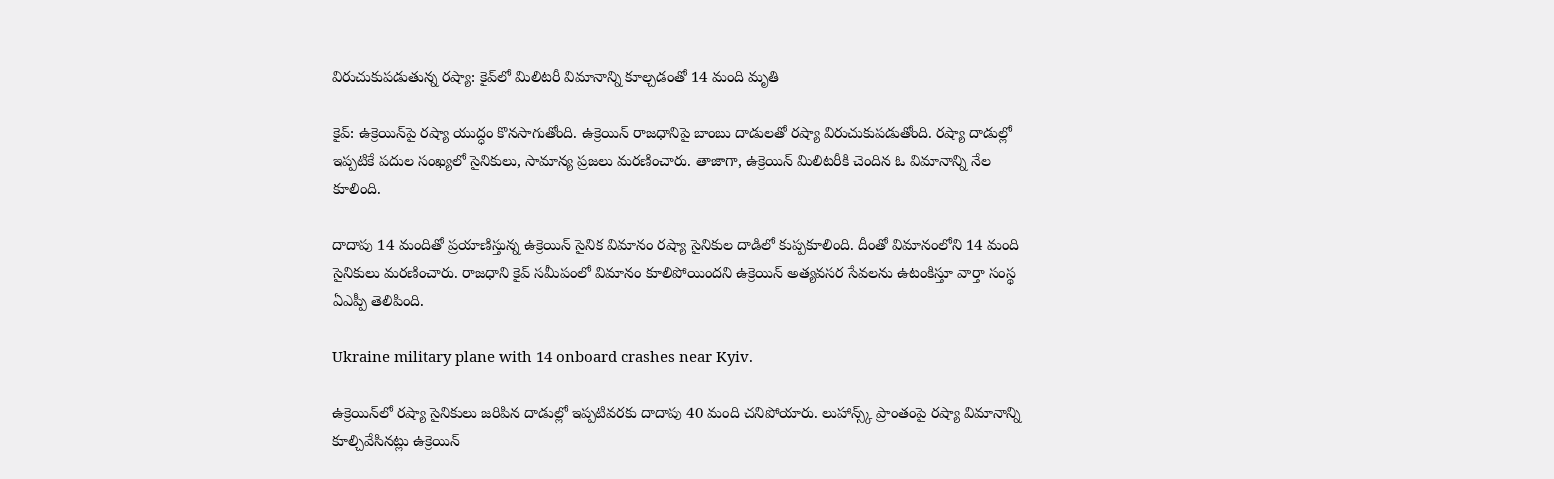విరుచుకుపడుతున్న రష్యా: కైవ్‌లో మిలిటరీ విమానాన్ని కూల్చడంతో 14 మంది మృతి

కైవ్: ఉక్రెయిన్‌పై రష్యా యుద్ధం కొనసాగుతోంది. ఉక్రెయిన్ రాజధానిపై బాంబు దాడులతో రష్యా విరుచుకుపడుతోంది. రష్యా దాడుల్లో ఇప్పటికే పదుల సంఖ్యలో సైనికులు, సామాన్య ప్రజలు మరణించారు. తాజాగా, ఉక్రెయిన్‌ మిలిటరీకి చెందిన ఓ విమానాన్ని నేల కూలింది.

దాదాపు 14 మందితో ప్రయాణిస్తున్న ఉక్రెయిన్ సైనిక విమానం రష్యా సైనికుల దాడిలో కుప్పకూలింది. దీంతో విమానంలోని 14 మంది సైనికులు మరణించారు. రాజధాని కైవ్ సమీపంలో విమానం కూలిపోయిందని ఉక్రెయిన్ అత్యవసర సేవలను ఉటంకిస్తూ వార్తా సంస్థ ఏఎప్పీ తెలిపింది.

Ukraine military plane with 14 onboard crashes near Kyiv.

ఉక్రెయిన్‌లో రష్యా సైనికులు జరిపిన దాడుల్లో ఇప్పటివరకు దాదాపు 40 మంది చనిపోయారు. లుహాన్స్క్ ప్రాంతంపై రష్యా విమానాన్ని కూల్చివేసినట్లు ఉక్రెయిన్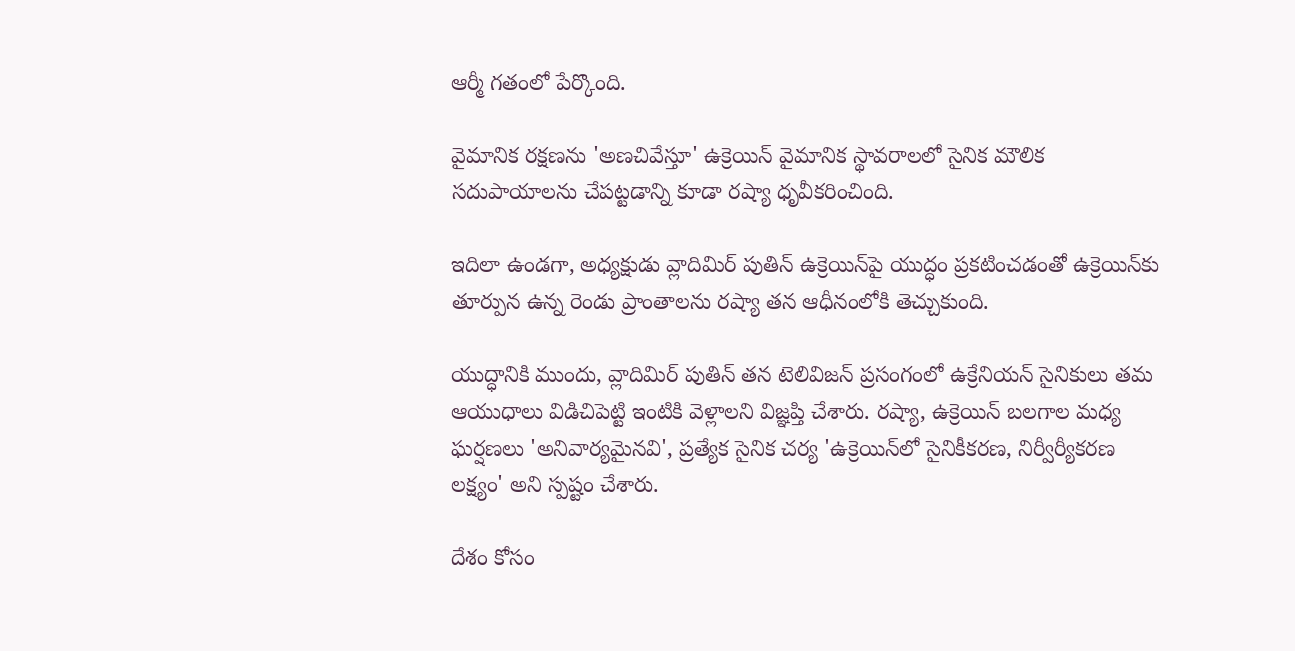ఆర్మీ గతంలో పేర్కొంది.

వైమానిక రక్షణను 'అణచివేస్తూ' ఉక్రెయిన్ వైమానిక స్థావరాలలో సైనిక మౌలిక సదుపాయాలను చేపట్టడాన్ని కూడా రష్యా ధృవీకరించింది.

ఇదిలా ఉండగా, అధ్యక్షుడు వ్లాదిమిర్ పుతిన్ ఉక్రెయిన్‌పై యుద్ధం ప్రకటించడంతో ఉక్రెయిన్‌కు తూర్పున ఉన్న రెండు ప్రాంతాలను రష్యా తన ఆధీనంలోకి తెచ్చుకుంది.

యుద్ధానికి ముందు, వ్లాదిమిర్ పుతిన్ తన టెలివిజన్ ప్రసంగంలో ఉక్రేనియన్ సైనికులు తమ ఆయుధాలు విడిచిపెట్టి ఇంటికి వెళ్లాలని విజ్ఞప్తి చేశారు. రష్యా, ఉక్రెయిన్ బలగాల మధ్య ఘర్షణలు 'అనివార్యమైనవి', ప్రత్యేక సైనిక చర్య 'ఉక్రెయిన్‌లో సైనికీకరణ, నిర్వీర్యీకరణ లక్ష్యం' అని స్పష్టం చేశారు.

దేశం కోసం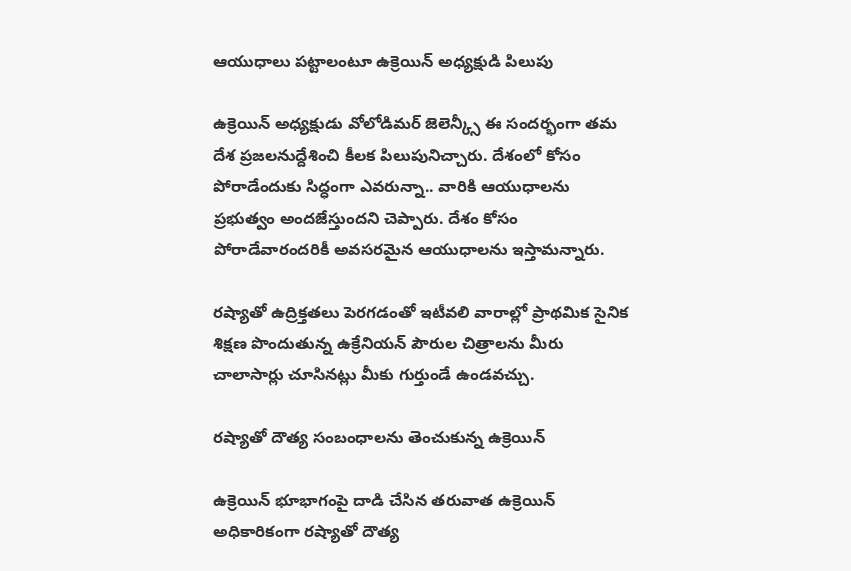ఆయుధాలు పట్టాలంటూ ఉక్రెయిన్ అధ్యక్షుడి పిలుపు

ఉక్రెయిన్ అధ్యక్షుడు వోలోడిమర్ జెలెన్క్సీ ఈ సందర్భంగా తమ దేశ ప్రజలనుద్దేశించి కీలక పిలుపునిచ్చారు. దేశంలో కోసం పోరాడేందుకు సిద్ధంగా ఎవరున్నా.. వారికి ఆయుధాలను ప్రభుత్వం అందజేస్తుందని చెప్పారు. దేశం కోసం పోరాడేవారందరికీ అవసరమైన ఆయుధాలను ఇస్తామన్నారు.

రష్యాతో ఉద్రిక్తతలు పెరగడంతో ఇటీవలి వారాల్లో ప్రాథమిక సైనిక శిక్షణ పొందుతున్న ఉక్రేనియన్ పౌరుల చిత్రాలను మీరు చాలాసార్లు చూసినట్లు మీకు గుర్తుండే ఉండవచ్చు.

రష్యాతో దౌత్య సంబంధాలను తెంచుకున్న ఉక్రెయిన్

ఉక్రెయిన్ భూభాగంపై దాడి చేసిన తరువాత ఉక్రెయిన్ అధికారికంగా రష్యాతో దౌత్య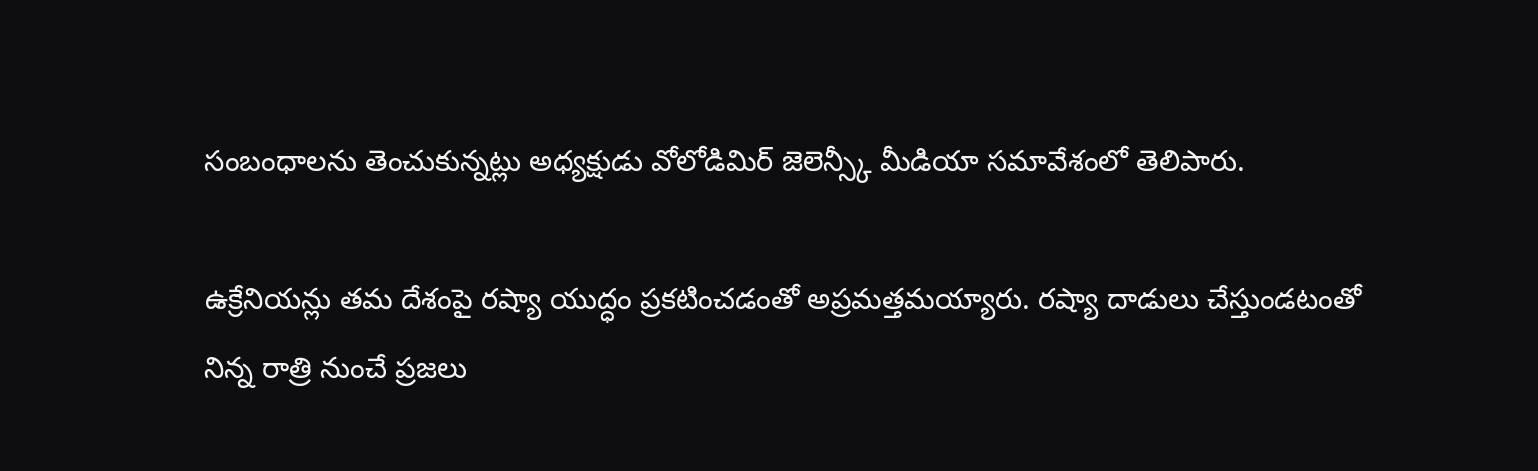సంబంధాలను తెంచుకున్నట్లు అధ్యక్షుడు వోలోడిమిర్ జెలెన్స్కీ మీడియా సమావేశంలో తెలిపారు.

ఉక్రేనియన్లు తమ దేశంపై రష్యా యుద్ధం ప్రకటించడంతో అప్రమత్తమయ్యారు. రష్యా దాడులు చేస్తుండటంతో నిన్న రాత్రి నుంచే ప్రజలు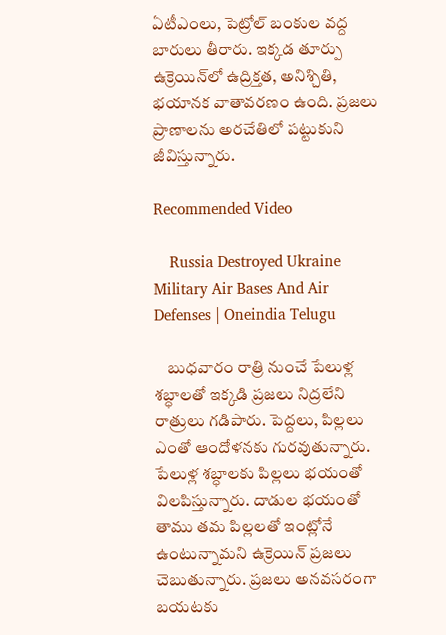ఏటీఎంలు, పెట్రోల్ బంకుల వద్ద బారులు తీరారు. ఇక్కడ తూర్పు ఉక్రెయిన్‌లో ఉద్రిక్తత, అనిశ్చితి, భయానక వాతావరణం ఉంది. ప్రజలు ప్రాణాలను అరచేతిలో పట్టుకుని జీవిస్తున్నారు.

Recommended Video

    Russia Destroyed Ukraine Military Air Bases And Air Defenses | Oneindia Telugu

    బుధవారం రాత్రి నుంచే పేలుళ్ల శబ్ధాలతో ఇక్కడి ప్రజలు నిద్రలేని రాత్రులు గడిపారు. పెద్దలు, పిల్లలు ఎంతో ఆందోళనకు గురవుతున్నారు. పేలుళ్ల శబ్ధాలకు పిల్లలు భయంతో విలపిస్తున్నారు. దాడుల భయంతో తాము తమ పిల్లలతో ఇంట్లోనే ఉంటున్నామని ఉక్రెయిన్ ప్రజలు చెబుతున్నారు. ప్రజలు అనవసరంగా బయటకు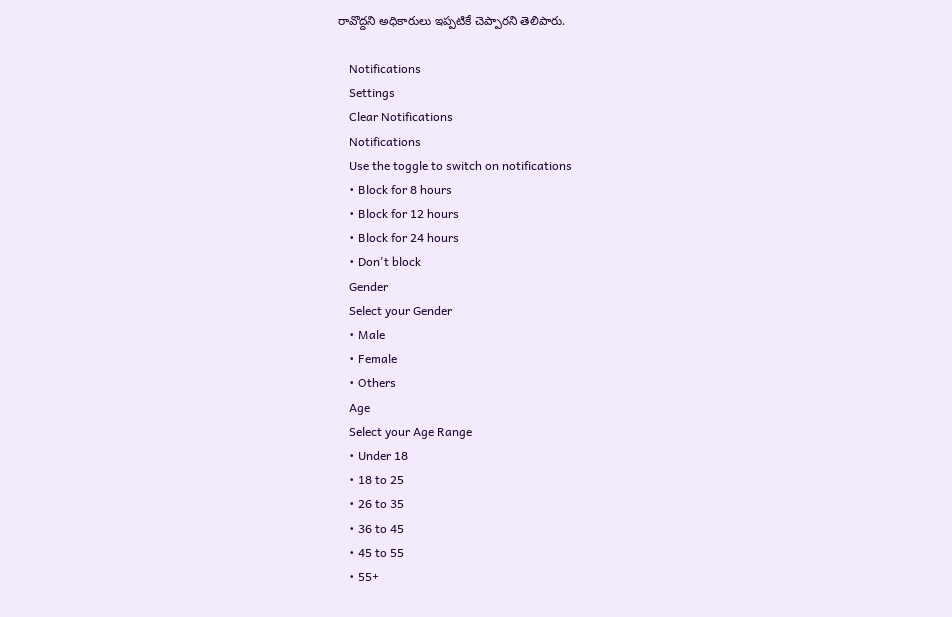రావొద్దని అధికారులు ఇప్పటికే చెప్పారని తెలిపారు.

    Notifications
    Settings
    Clear Notifications
    Notifications
    Use the toggle to switch on notifications
    • Block for 8 hours
    • Block for 12 hours
    • Block for 24 hours
    • Don't block
    Gender
    Select your Gender
    • Male
    • Female
    • Others
    Age
    Select your Age Range
    • Under 18
    • 18 to 25
    • 26 to 35
    • 36 to 45
    • 45 to 55
    • 55+